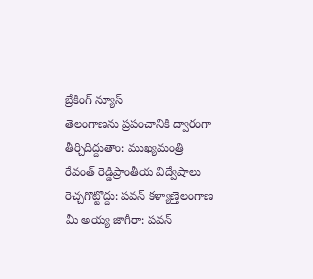బ్రేకింగ్ న్యూస్
తెలంగాణను ప్రపంచానికి ద్వారంగా తీర్చిదిద్దుతాం: ముఖ్యమంత్రి రేవంత్ రెడ్డిప్రాంతీయ విద్వేషాలు రెచ్చగొట్టొద్దు: పవన్ కళ్యాణ్తెలంగాణ మీ అయ్య జాగీరా: పవన్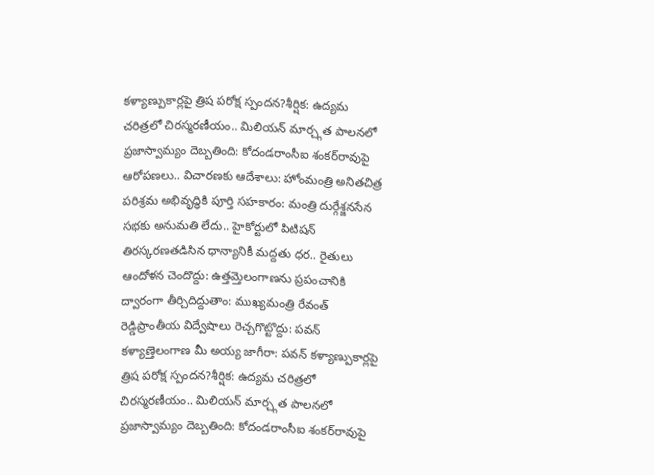కళ్యాణ్పుకార్లపై త్రిష పరోక్ష స్పందన?శీర్షిక: ఉద్యమ చరిత్రలో చిరస్మరణీయం.. మిలియన్ మార్చ్గత పాలనలో ప్రజాస్వామ్యం దెబ్బతింది: కోదండరాంసీఐ శంకర్‌రావుపై ఆరోపణలు.. విచారణకు ఆదేశాలు: హోంమంత్రి అనితచిత్ర పరిశ్రమ అభివృద్ధికి పూర్తి సహకారం: మంత్రి దుర్గేశ్జనసేన సభకు అనుమతి లేదు.. హైకోర్టులో పిటిషన్ తిరస్కరణతడిసిన ధాన్యానికీ మద్దతు ధర.. రైతులు ఆందోళన చెందొద్దు: ఉత్తమ్తెలంగాణను ప్రపంచానికి ద్వారంగా తీర్చిదిద్దుతాం: ముఖ్యమంత్రి రేవంత్ రెడ్డిప్రాంతీయ విద్వేషాలు రెచ్చగొట్టొద్దు: పవన్ కళ్యాణ్తెలంగాణ మీ అయ్య జాగీరా: పవన్ కళ్యాణ్పుకార్లపై త్రిష పరోక్ష స్పందన?శీర్షిక: ఉద్యమ చరిత్రలో చిరస్మరణీయం.. మిలియన్ మార్చ్గత పాలనలో ప్రజాస్వామ్యం దెబ్బతింది: కోదండరాంసీఐ శంకర్‌రావుపై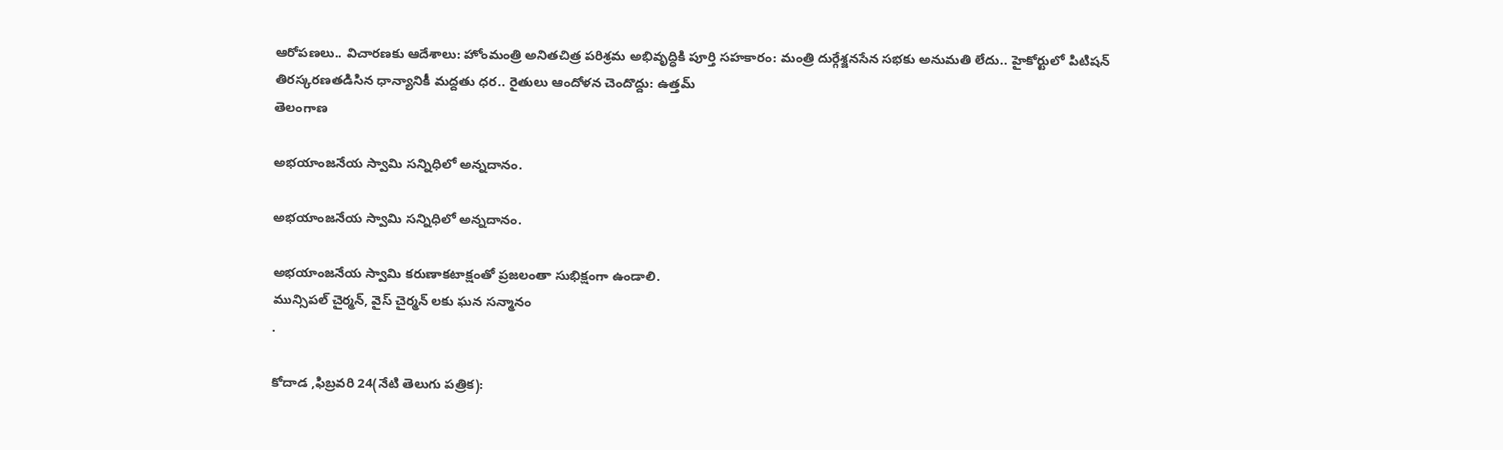ఆరోపణలు.. విచారణకు ఆదేశాలు: హోంమంత్రి అనితచిత్ర పరిశ్రమ అభివృద్ధికి పూర్తి సహకారం: మంత్రి దుర్గేశ్జనసేన సభకు అనుమతి లేదు.. హైకోర్టులో పిటిషన్ తిరస్కరణతడిసిన ధాన్యానికీ మద్దతు ధర.. రైతులు ఆందోళన చెందొద్దు: ఉత్తమ్
తెలంగాణ

అభయాంజనేయ స్వామి సన్నిధిలో అన్నదానం.

అభయాంజనేయ స్వామి సన్నిధిలో అన్నదానం.

అభయాంజనేయ స్వామి కరుణాకటాక్షంతో ప్రజలంతా సుభిక్షంగా ఉండాలి.
మున్సిపల్ చైర్మన్‌, వైస్ చైర్మన్ లకు ఘన సన్మానం
.

కోదాడ ,ఫిబ్రవరి 24(నేటి తెలుగు పత్రిక):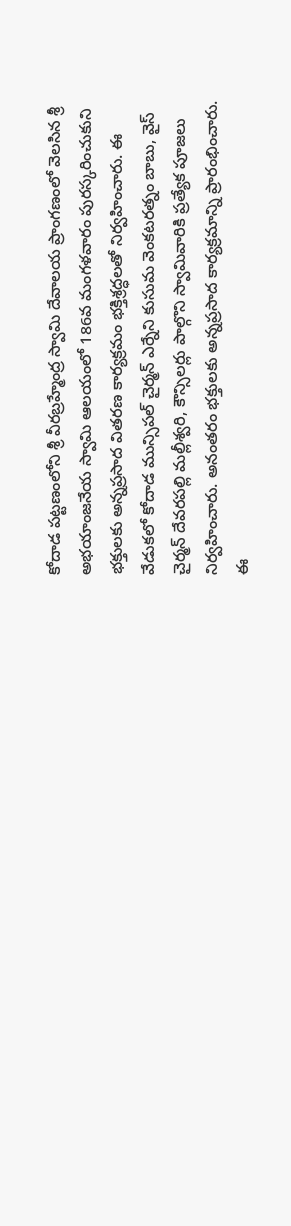కోదాడ పట్టణంలోని శ్రీ వీరబ్రహ్మేంద్ర స్వామి దేవాలయ ప్రాంగణంలో వెలసిన శ్రీ అభయాంజనేయ స్వామి ఆలయంలో 186వ మంగళవారం పురస్కరించుకుని భక్తులకు అన్నప్రసాద వితరణ కార్యక్రమం భక్తిశ్రద్ధలతో నిర్వహించారు. ఈ వేడుకలో కోదాడ మున్సిపల్ చైర్మన్ ఎర్నేని కుసుమ వెంకటరత్నం బాబు, వైస్ చైర్మన్ దేవరపల్లి మల్లీశ్వరి, కౌన్సిలర్లు పాల్గొని స్వామివారికి ప్రత్యేక పూజలు నిర్వహించారు. అనంతరం భక్తులకు అన్నప్రసాద కార్యక్రమాన్ని ప్రారంభించారు. ఈ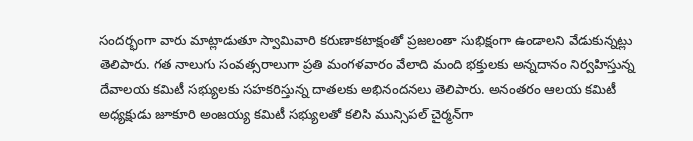సందర్భంగా వారు మాట్లాడుతూ స్వామివారి కరుణాకటాక్షంతో ప్రజలంతా సుభిక్షంగా ఉండాలని వేడుకున్నట్లు తెలిపారు. గత నాలుగు సంవత్సరాలుగా ప్రతి మంగళవారం వేలాది మంది భక్తులకు అన్నదానం నిర్వహిస్తున్న దేవాలయ కమిటీ సభ్యులకు సహకరిస్తున్న దాతలకు అభినందనలు తెలిపారు. అనంతరం ఆలయ కమిటీ అధ్యక్షుడు జూకూరి అంజయ్య కమిటీ సభ్యులతో కలిసి మున్సిపల్ చైర్మన్‌గా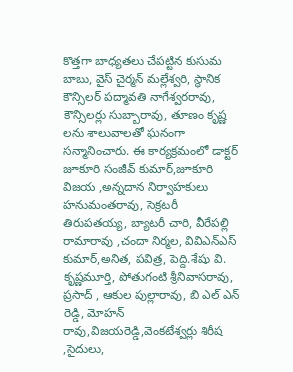కొత్తగా బాధ్యతలు చేపట్టిన కుసుమ బాబు, వైస్ చైర్మన్ మల్లేశ్వరి, స్థానిక కౌన్సిలర్ పద్మావతి నాగేశ్వరరావు, కౌన్సిలర్లు సుబ్బారావు, తూణం కృష్ణ లను శాలువాలతో ఘనంగా సన్మానించారు. ఈ కార్యక్రమంలో డాక్టర్ జూకూరి సంజీవ్ కుమార్,జూకూరి విజయ ,అన్నదాన నిర్వాహకులు హనుమంతరావు, సెక్రటరీ తిరుపతయ్య, బ్యాటరీ చారి, వీరేపల్లి రామారావు ,చందా నిర్మల, వివిఎన్ఎస్ కుమార్,అనిత, పవిత్ర, పెద్ది.శేషు వి. కృష్ణమూర్తి, పోతుగంటి శ్రీనివాసరావు, ప్రసాద్ , ఆకుల పుల్లారావు, బి ఎల్ ఎన్ రెడ్డి, మోహన్ రావు,విజయరెడ్డి,వెంకటేశ్వర్లు శిరీష ,సైదులు,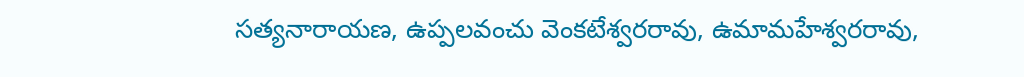సత్యనారాయణ, ఉప్పలవంచు వెంకటేశ్వరరావు, ఉమామహేశ్వరరావు,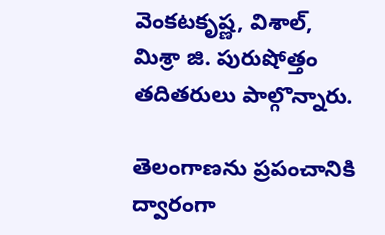వెంకటకృష్ణ, విశాల్, మిశ్రా జి. పురుషోత్తం తదితరులు పాల్గొన్నారు.

తెలంగాణను ప్రపంచానికి ద్వారంగా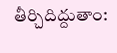తీర్చిదిద్దుతాం: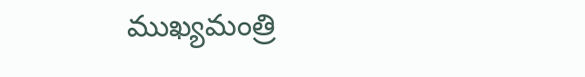ముఖ్యమంత్రి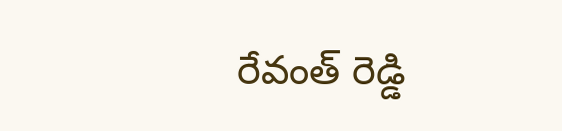రేవంత్ రెడ్డి